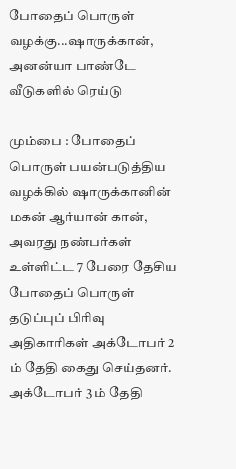போதைப் பொருள் வழக்கு...ஷாருக்கான், அனன்யா பாண்டே வீடுகளில் ரெய்டு

மும்பை : போதைப் பொருள் பயன்படுத்திய வழக்கில் ஷாருக்கானின் மகன் ஆர்யான் கான், அவரது நண்பர்கள் உள்ளிட்ட 7 பேரை தேசிய போதைப் பொருள் தடுப்புப் பிரிவு அதிகாரிகள் அக்டோபர் 2 ம் தேதி கைது செய்தனர். அக்டோபர் 3 ம் தேதி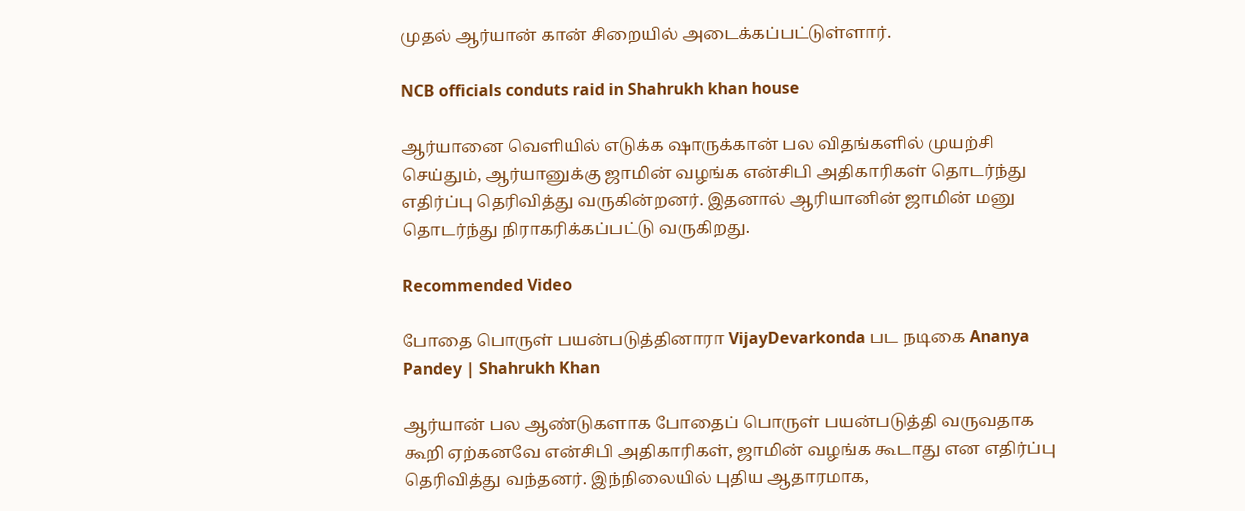முதல் ஆர்யான் கான் சிறையில் அடைக்கப்பட்டுள்ளார்.

NCB officials conduts raid in Shahrukh khan house

ஆர்யானை வெளியில் எடுக்க ஷாருக்கான் பல விதங்களில் முயற்சி செய்தும், ஆர்யானுக்கு ஜாமின் வழங்க என்சிபி அதிகாரிகள் தொடர்ந்து எதிர்ப்பு தெரிவித்து வருகின்றனர். இதனால் ஆரியானின் ஜாமின் மனு தொடர்ந்து நிராகரிக்கப்பட்டு வருகிறது.

Recommended Video

போதை பொருள் பயன்படுத்தினாரா VijayDevarkonda பட நடிகை Ananya Pandey | Shahrukh Khan

ஆர்யான் பல ஆண்டுகளாக போதைப் பொருள் பயன்படுத்தி வருவதாக கூறி ஏற்கனவே என்சிபி அதிகாரிகள், ஜாமின் வழங்க கூடாது என எதிர்ப்பு தெரிவித்து வந்தனர். இந்நிலையில் புதிய ஆதாரமாக,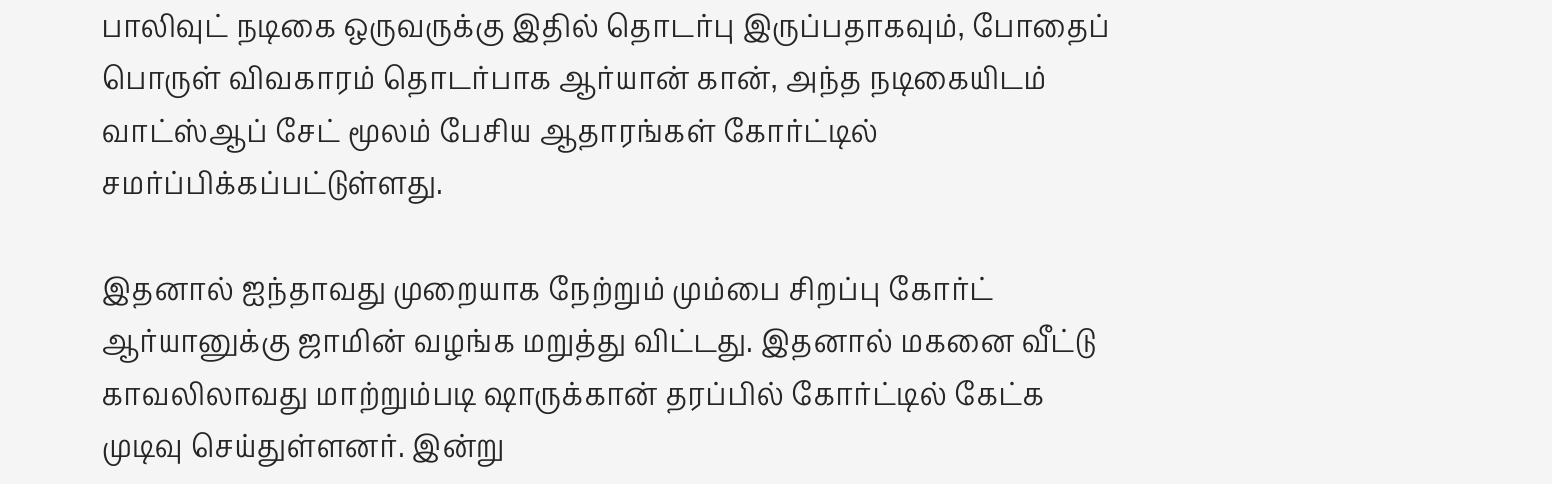பாலிவுட் நடிகை ஒருவருக்கு இதில் தொடர்பு இருப்பதாகவும், போதைப் பொருள் விவகாரம் தொடர்பாக ஆர்யான் கான், அந்த நடிகையிடம் வாட்ஸ்ஆப் சேட் மூலம் பேசிய ஆதாரங்கள் கோர்ட்டில் சமர்ப்பிக்கப்பட்டுள்ளது.

இதனால் ஐந்தாவது முறையாக நேற்றும் மும்பை சிறப்பு கோர்ட் ஆர்யானுக்கு ஜாமின் வழங்க மறுத்து விட்டது. இதனால் மகனை வீட்டு காவலிலாவது மாற்றும்படி ஷாருக்கான் தரப்பில் கோர்ட்டில் கேட்க முடிவு செய்துள்ளனர். இன்று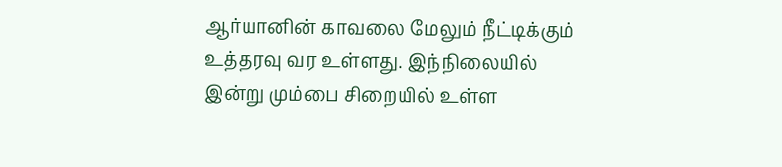ஆர்யானின் காவலை மேலும் நீட்டிக்கும் உத்தரவு வர உள்ளது. இந்நிலையில் இன்று மும்பை சிறையில் உள்ள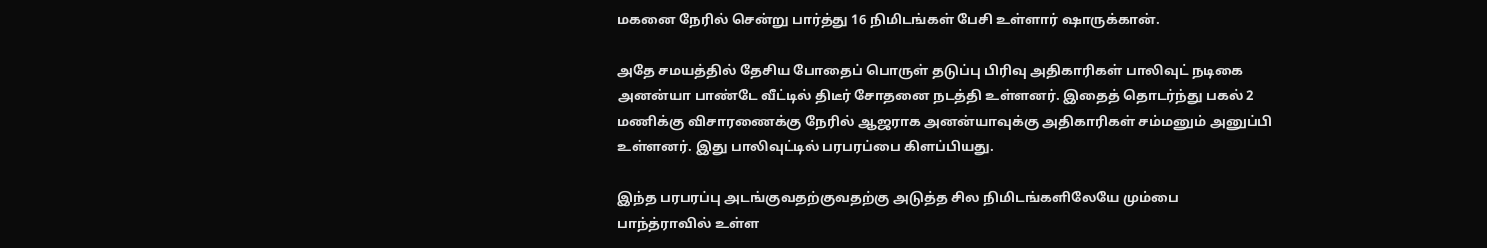மகனை நேரில் சென்று பார்த்து 16 நிமிடங்கள் பேசி உள்ளார் ஷாருக்கான்.

அதே சமயத்தில் தேசிய போதைப் பொருள் தடுப்பு பிரிவு அதிகாரிகள் பாலிவுட் நடிகை அனன்யா பாண்டே வீட்டில் திடீர் சோதனை நடத்தி உள்ளனர். இதைத் தொடர்ந்து பகல் 2 மணிக்கு விசாரணைக்கு நேரில் ஆஜராக அனன்யாவுக்கு அதிகாரிகள் சம்மனும் அனுப்பி உள்ளனர். இது பாலிவுட்டில் பரபரப்பை கிளப்பியது.

இந்த பரபரப்பு அடங்குவதற்குவதற்கு அடுத்த சில நிமிடங்களிலேயே மும்பை பாந்த்ராவில் உள்ள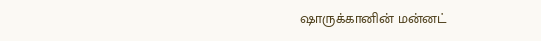ஷாருக்கானின் மன்னட்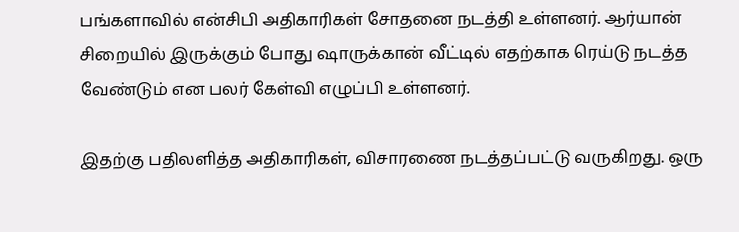பங்களாவில் என்சிபி அதிகாரிகள் சோதனை நடத்தி உள்ளனர். ஆர்யான் சிறையில் இருக்கும் போது ஷாருக்கான் வீட்டில் எதற்காக ரெய்டு நடத்த வேண்டும் என பலர் கேள்வி எழுப்பி உள்ளனர்.

இதற்கு பதிலளித்த அதிகாரிகள், விசாரணை நடத்தப்பட்டு வருகிறது. ஒரு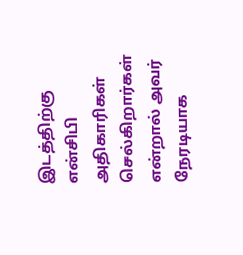இடத்திற்கு என்சிபி அதிகாரிகள் செல்கிறார்கள் என்றால் அவர் நேரடியாக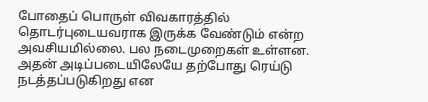போதைப் பொருள் விவகாரத்தில் தொடர்புடையவராக இருக்க வேண்டும் என்ற அவசியமில்லை. பல நடைமுறைகள் உள்ளன. அதன் அடிப்படையிலேயே தற்போது ரெய்டு நடத்தப்படுகிறது என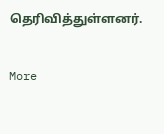தெரிவித்துள்ளனர்.

More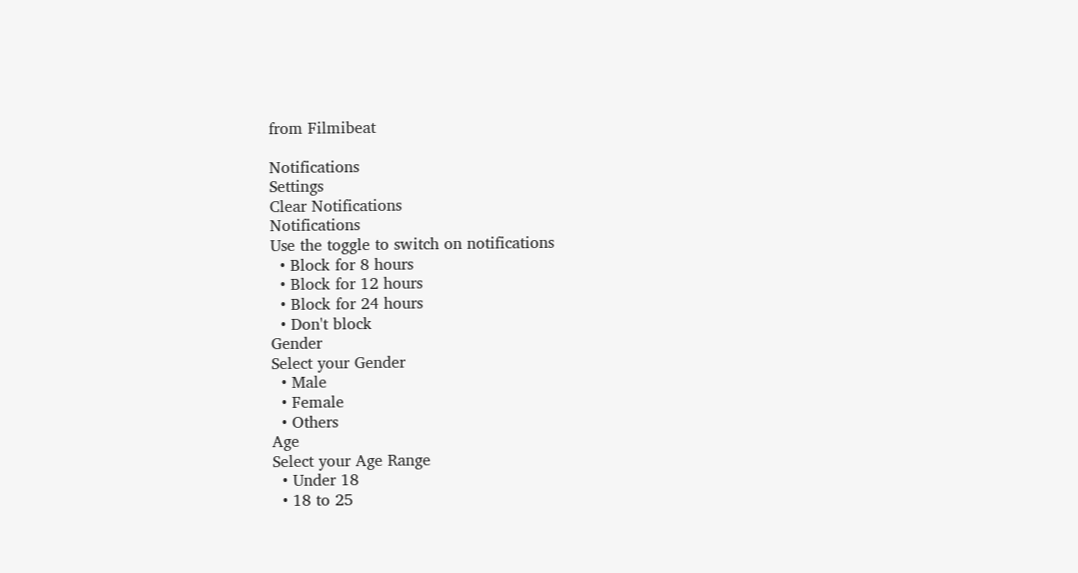from Filmibeat

Notifications
Settings
Clear Notifications
Notifications
Use the toggle to switch on notifications
  • Block for 8 hours
  • Block for 12 hours
  • Block for 24 hours
  • Don't block
Gender
Select your Gender
  • Male
  • Female
  • Others
Age
Select your Age Range
  • Under 18
  • 18 to 25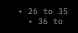• 26 to 35
  • 36 to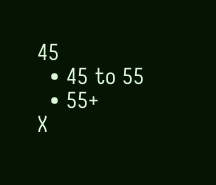45
  • 45 to 55
  • 55+
X